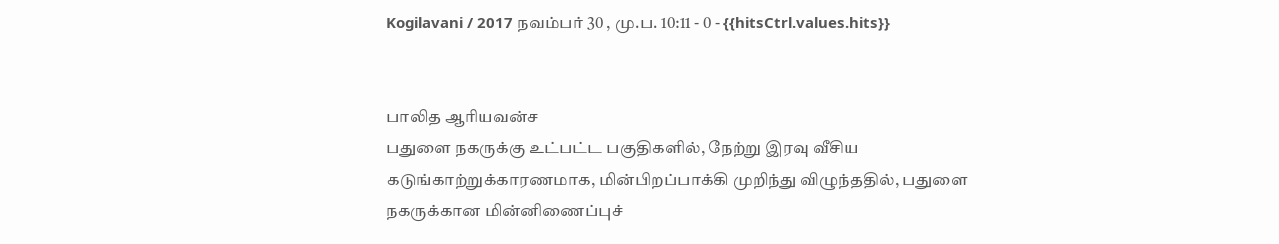Kogilavani / 2017 நவம்பர் 30 , மு.ப. 10:11 - 0 - {{hitsCtrl.values.hits}}


பாலித ஆரியவன்ச
பதுளை நகருக்கு உட்பட்ட பகுதிகளில், நேற்று இரவு வீசிய கடுங்காற்றுக்காரணமாக, மின்பிறப்பாக்கி முறிந்து விழுந்ததில், பதுளை நகருக்கான மின்னிணைப்புச்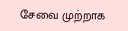சேவை முற்றாக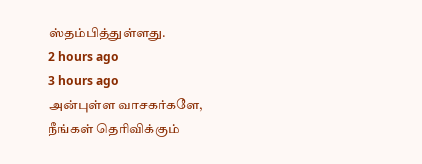ஸ்தம்பித்துள்ளது.
2 hours ago
3 hours ago
அன்புள்ள வாசகர்களே,
நீங்கள் தெரிவிக்கும்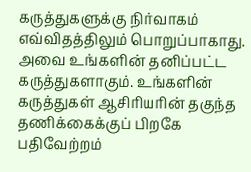கருத்துகளுக்கு நிர்வாகம் எவ்விதத்திலும் பொறுப்பாகாது. அவை உங்களின் தனிப்பட்ட கருத்துகளாகும். உங்களின் கருத்துகள் ஆசிரியரின் தகுந்த தணிக்கைக்குப் பிறகே பதிவேற்றம்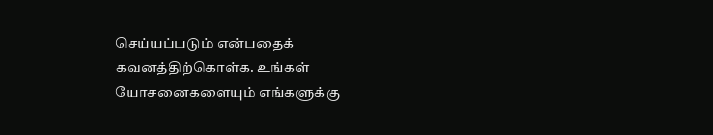செய்யப்படும் என்பதைக் கவனத்திற்கொள்க. உங்கள் யோசனைகளையும் எங்களுக்கு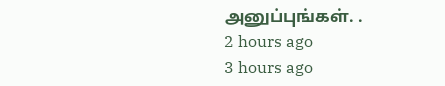அனுப்புங்கள். .
2 hours ago
3 hours ago